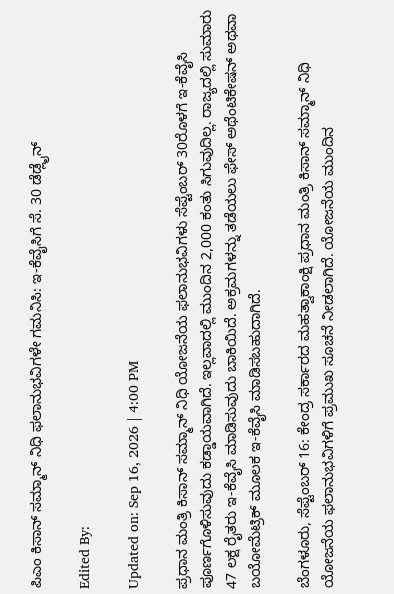ಪಿಎಂ ಕಿಸಾನ್ ಸಮ್ಮಾನ್ ನಿಧಿ ಫಲಾನುಭವಿಗಳೇ ಗಮನಿಸಿ: ಇ-ಕೆವೈಸಿಗೆ ಸೆ. 30 ಡೆಡ್ಲೈನ್

Edited By:

Updated on: Sep 16, 2026 | 4:00 PM

ಪ್ರಧಾನ ಮಂತ್ರಿ ಕಿಸಾನ್ ಸಮ್ಮಾನ್ ನಿಧಿ ಯೋಜನೆಯ ಫಲಾನುಭವಿಗಳು ಸೆಪ್ಟೆಂಬರ್ 30ರೊಳಗೆ ಇ-ಕೆವೈಸಿ ಪೂರ್ಣಗೊಳಿಸುವುದು ಕಡ್ಡಾಯವಾಗಿದೆ. ಇಲ್ಲವಾದಲ್ಲಿ ಮುಂದಿನ 2,000 ಕಂತು ಸಿಗುವುದಿಲ್ಲ. ರಾಜ್ಯದಲ್ಲಿ ಸುಮಾರು 47 ಲಕ್ಷ ರೈತರು ಇ-ಕೆವೈಸಿ ಮಾಡಿಸುವುದು ಬಾಕಿಯಿದೆ. ಅಕ್ರಮಗಳನ್ನು ತಡೆಯಲು ಫೇಸ್ ಅಥೆಂಟಿಕೇಷನ್ ಅಥವಾ ಬಯೋಮೆಟ್ರಿಕ್ ಮೂಲಕ ಇ-ಕೆವೈಸಿ ಮಾಡಿಸಬಹುದಾಗಿದೆ.

ಬೆಂಗಳೂರು, ಸೆಪ್ಟೆಂಬರ್ 16: ಕೇಂದ್ರ ಸರ್ಕಾರದ ಮಹತ್ವಾಕಾಂಕ್ಷಿ ಪ್ರಧಾನ ಮಂತ್ರಿ ಕಿಸಾನ್ ಸಮ್ಮಾನ್ ನಿಧಿ ಯೋಜನೆಯ ಫಲಾನುಭವಿಗಳಿಗೆ ಪ್ರಮುಖ ಸೂಚನೆ ನೀಡಲಾಗಿದೆ. ಯೋಜನೆಯ ಮುಂದಿನ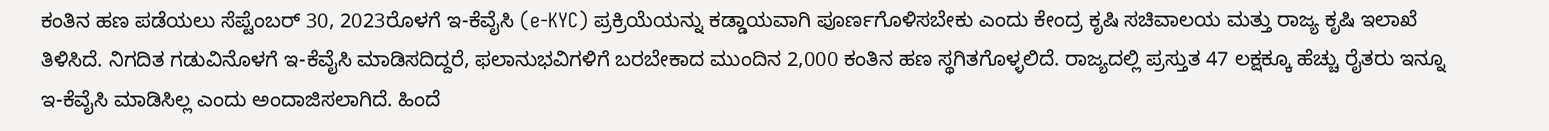ಕಂತಿನ ಹಣ ಪಡೆಯಲು ಸೆಪ್ಟೆಂಬರ್ 30, 2023ರೊಳಗೆ ಇ-ಕೆವೈಸಿ (e-KYC) ಪ್ರಕ್ರಿಯೆಯನ್ನು ಕಡ್ಡಾಯವಾಗಿ ಪೂರ್ಣಗೊಳಿಸಬೇಕು ಎಂದು ಕೇಂದ್ರ ಕೃಷಿ ಸಚಿವಾಲಯ ಮತ್ತು ರಾಜ್ಯ ಕೃಷಿ ಇಲಾಖೆ ತಿಳಿಸಿದೆ. ನಿಗದಿತ ಗಡುವಿನೊಳಗೆ ಇ-ಕೆವೈಸಿ ಮಾಡಿಸದಿದ್ದರೆ, ಫಲಾನುಭವಿಗಳಿಗೆ ಬರಬೇಕಾದ ಮುಂದಿನ 2,000 ಕಂತಿನ ಹಣ ಸ್ಥಗಿತಗೊಳ್ಳಲಿದೆ. ರಾಜ್ಯದಲ್ಲಿ ಪ್ರಸ್ತುತ 47 ಲಕ್ಷಕ್ಕೂ ಹೆಚ್ಚು ರೈತರು ಇನ್ನೂ ಇ-ಕೆವೈಸಿ ಮಾಡಿಸಿಲ್ಲ ಎಂದು ಅಂದಾಜಿಸಲಾಗಿದೆ. ಹಿಂದೆ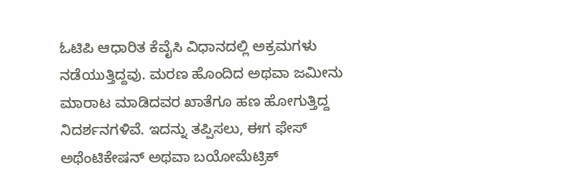ಓಟಿಪಿ ಆಧಾರಿತ ಕೆವೈಸಿ ವಿಧಾನದಲ್ಲಿ ಅಕ್ರಮಗಳು ನಡೆಯುತ್ತಿದ್ದವು. ಮರಣ ಹೊಂದಿದ ಅಥವಾ ಜಮೀನು ಮಾರಾಟ ಮಾಡಿದವರ ಖಾತೆಗೂ ಹಣ ಹೋಗುತ್ತಿದ್ದ ನಿದರ್ಶನಗಳಿವೆ. ಇದನ್ನು ತಪ್ಪಿಸಲು, ಈಗ ಫೇಸ್ ಅಥೆಂಟಿಕೇಷನ್ ಅಥವಾ ಬಯೋಮೆಟ್ರಿಕ್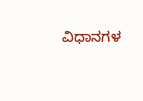ವಿಧಾನಗಳ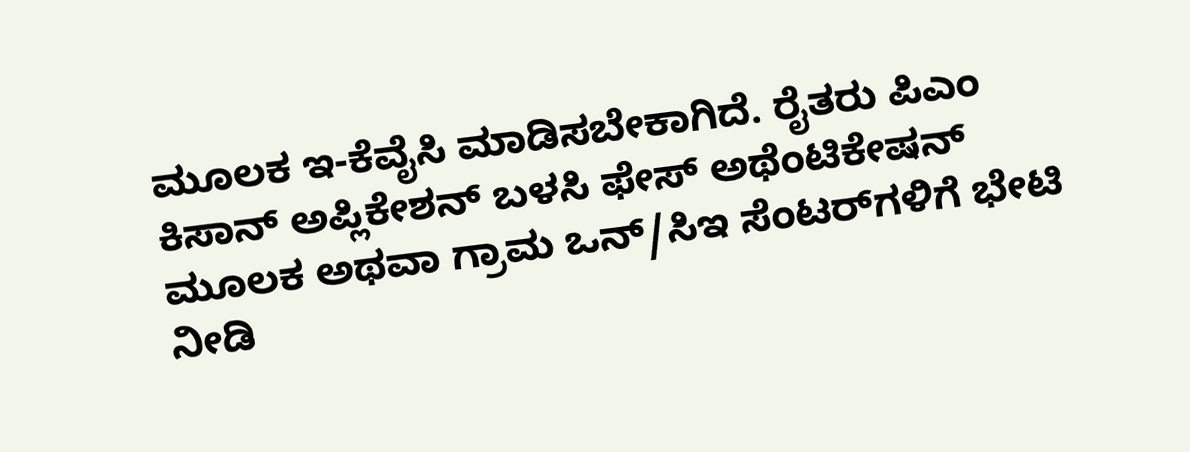ಮೂಲಕ ಇ-ಕೆವೈಸಿ ಮಾಡಿಸಬೇಕಾಗಿದೆ. ರೈತರು ಪಿಎಂ ಕಿಸಾನ್ ಅಪ್ಲಿಕೇಶನ್ ಬಳಸಿ ಫೇಸ್ ಅಥೆಂಟಿಕೇಷನ್ ಮೂಲಕ ಅಥವಾ ಗ್ರಾಮ ಒನ್/ಸಿಇ ಸೆಂಟರ್‌ಗಳಿಗೆ ಭೇಟಿ ನೀಡಿ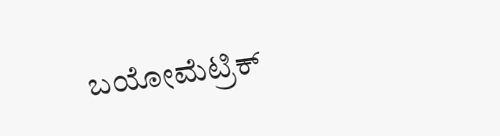ಬಯೋಮೆಟ್ರಿಕ್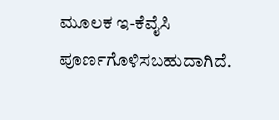ಮೂಲಕ ಇ-ಕೆವೈಸಿ ಪೂರ್ಣಗೊಳಿಸಬಹುದಾಗಿದೆ.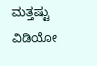ಮತ್ತಷ್ಟು ವಿಡಿಯೋ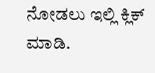ನೋಡಲು ಇಲ್ಲಿ ಕ್ಲಿಕ್ ಮಾಡಿ.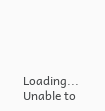Loading...
Unable to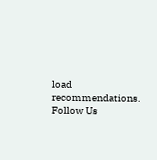load recommendations.
Follow Us